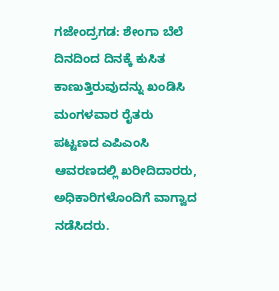ಗಜೇಂದ್ರಗಡ: ಶೇಂಗಾ ಬೆಲೆ ದಿನದಿಂದ ದಿನಕ್ಕೆ ಕುಸಿತ ಕಾಣುತ್ತಿರುವುದನ್ನು ಖಂಡಿಸಿ ಮಂಗಳವಾರ ರೈತರು ಪಟ್ಟಣದ ಎಪಿಎಂಸಿ ಆವರಣದಲ್ಲಿ ಖರೀದಿದಾರರು, ಅಧಿಕಾರಿಗಳೊಂದಿಗೆ ವಾಗ್ವಾದ ನಡೆಸಿದರು.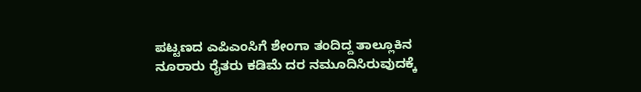ಪಟ್ಟಣದ ಎಪಿಎಂಸಿಗೆ ಶೇಂಗಾ ತಂದಿದ್ದ ತಾಲ್ಲೂಕಿನ ನೂರಾರು ರೈತರು ಕಡಿಮೆ ದರ ನಮೂದಿಸಿರುವುದಕ್ಕೆ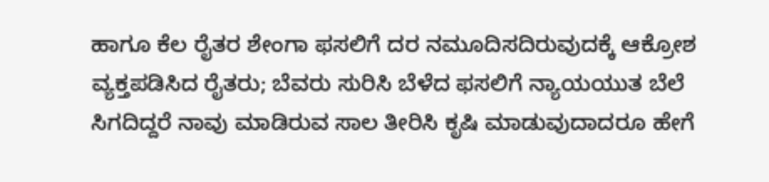ಹಾಗೂ ಕೆಲ ರೈತರ ಶೇಂಗಾ ಫಸಲಿಗೆ ದರ ನಮೂದಿಸದಿರುವುದಕ್ಕೆ ಆಕ್ರೋಶ ವ್ಯಕ್ತಪಡಿಸಿದ ರೈತರು; ಬೆವರು ಸುರಿಸಿ ಬೆಳೆದ ಫಸಲಿಗೆ ನ್ಯಾಯಯುತ ಬೆಲೆ ಸಿಗದಿದ್ದರೆ ನಾವು ಮಾಡಿರುವ ಸಾಲ ತೀರಿಸಿ ಕೃಷಿ ಮಾಡುವುದಾದರೂ ಹೇಗೆ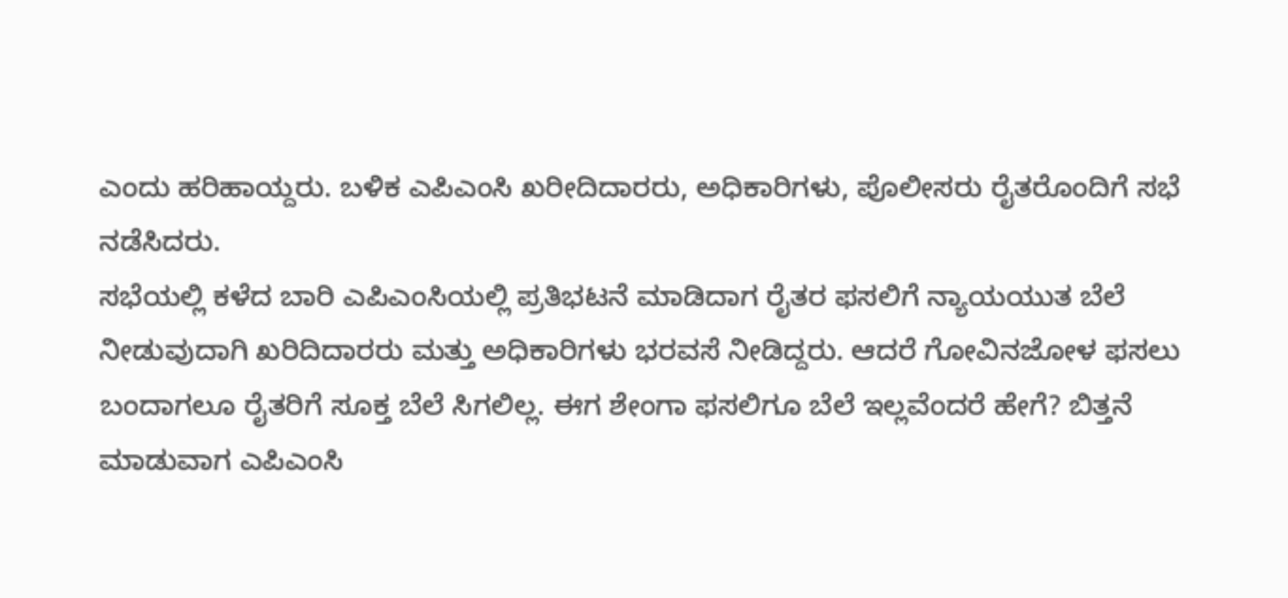ಎಂದು ಹರಿಹಾಯ್ದರು. ಬಳಿಕ ಎಪಿಎಂಸಿ ಖರೀದಿದಾರರು, ಅಧಿಕಾರಿಗಳು, ಪೊಲೀಸರು ರೈತರೊಂದಿಗೆ ಸಭೆ ನಡೆಸಿದರು.
ಸಭೆಯಲ್ಲಿ ಕಳೆದ ಬಾರಿ ಎಪಿಎಂಸಿಯಲ್ಲಿ ಪ್ರತಿಭಟನೆ ಮಾಡಿದಾಗ ರೈತರ ಫಸಲಿಗೆ ನ್ಯಾಯಯುತ ಬೆಲೆ ನೀಡುವುದಾಗಿ ಖರಿದಿದಾರರು ಮತ್ತು ಅಧಿಕಾರಿಗಳು ಭರವಸೆ ನೀಡಿದ್ದರು. ಆದರೆ ಗೋವಿನಜೋಳ ಫಸಲು ಬಂದಾಗಲೂ ರೈತರಿಗೆ ಸೂಕ್ತ ಬೆಲೆ ಸಿಗಲಿಲ್ಲ. ಈಗ ಶೇಂಗಾ ಫಸಲಿಗೂ ಬೆಲೆ ಇಲ್ಲವೆಂದರೆ ಹೇಗೆ? ಬಿತ್ತನೆ ಮಾಡುವಾಗ ಎಪಿಎಂಸಿ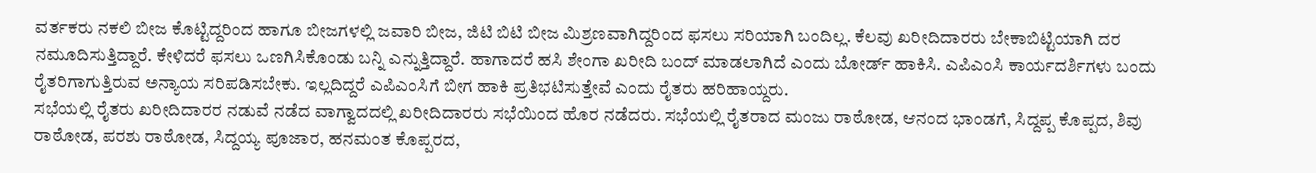ವರ್ತಕರು ನಕಲಿ ಬೀಜ ಕೊಟ್ಟಿದ್ದರಿಂದ ಹಾಗೂ ಬೀಜಗಳಲ್ಲಿ ಜವಾರಿ ಬೀಜ, ಜಿಟಿ ಬಿಟಿ ಬೀಜ ಮಿಶ್ರಣವಾಗಿದ್ದರಿಂದ ಫಸಲು ಸರಿಯಾಗಿ ಬಂದಿಲ್ಲ. ಕೆಲವು ಖರೀದಿದಾರರು ಬೇಕಾಬಿಟ್ಟಿಯಾಗಿ ದರ ನಮೂದಿಸುತ್ತಿದ್ದಾರೆ. ಕೇಳಿದರೆ ಫಸಲು ಒಣಗಿಸಿಕೊಂಡು ಬನ್ನಿ ಎನ್ನುತ್ತಿದ್ದಾರೆ. ಹಾಗಾದರೆ ಹಸಿ ಶೇಂಗಾ ಖರೀದಿ ಬಂದ್ ಮಾಡಲಾಗಿದೆ ಎಂದು ಬೋರ್ಡ್ ಹಾಕಿಸಿ. ಎಪಿಎಂಸಿ ಕಾರ್ಯದರ್ಶಿಗಳು ಬಂದು ರೈತರಿಗಾಗುತ್ತಿರುವ ಅನ್ಯಾಯ ಸರಿಪಡಿಸಬೇಕು. ಇಲ್ಲದಿದ್ದರೆ ಎಪಿಎಂಸಿಗೆ ಬೀಗ ಹಾಕಿ ಪ್ರತಿಭಟಿಸುತ್ತೇವೆ ಎಂದು ರೈತರು ಹರಿಹಾಯ್ದರು.
ಸಭೆಯಲ್ಲಿ ರೈತರು ಖರೀದಿದಾರರ ನಡುವೆ ನಡೆದ ವಾಗ್ವಾದದಲ್ಲಿ ಖರೀದಿದಾರರು ಸಭೆಯಿಂದ ಹೊರ ನಡೆದರು. ಸಭೆಯಲ್ಲಿ ರೈತರಾದ ಮಂಜು ರಾಠೋಡ, ಆನಂದ ಭಾಂಡಗೆ, ಸಿದ್ದಪ್ಪ ಕೊಪ್ಪದ, ಶಿವು ರಾಠೋಡ, ಪರಶು ರಾಠೋಡ, ಸಿದ್ದಯ್ಯ ಪೂಜಾರ, ಹನಮಂತ ಕೊಪ್ಪರದ,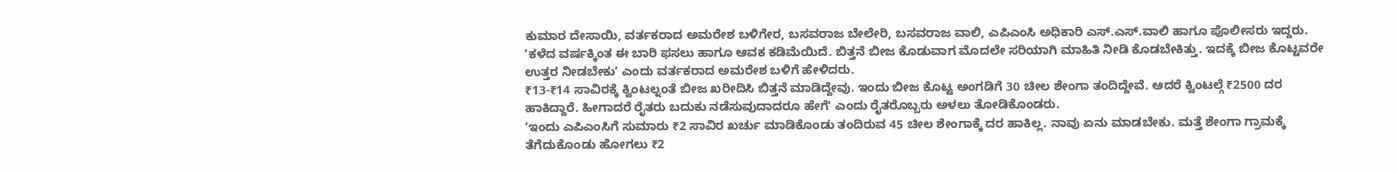ಕುಮಾರ ದೇಸಾಯಿ, ವರ್ತಕರಾದ ಅಮರೇಶ ಬಳಿಗೇರ, ಬಸವರಾಜ ಬೇಲೇರಿ, ಬಸವರಾಜ ವಾಲಿ, ಎಪಿಎಂಸಿ ಅಧಿಕಾರಿ ಎಸ್.ಎಸ್.ವಾಲಿ ಹಾಗೂ ಪೊಲೀಸರು ಇದ್ದರು.
ʼಕಳೆದ ವರ್ಷಕ್ಕಿಂತ ಈ ಬಾರಿ ಫಸಲು ಹಾಗೂ ಆವಕ ಕಡಿಮೆಯಿದೆ. ಬಿತ್ತನೆ ಬೀಜ ಕೊಡುವಾಗ ಮೊದಲೇ ಸರಿಯಾಗಿ ಮಾಹಿತಿ ನೀಡಿ ಕೊಡಬೇಕಿತ್ತು. ಇದಕ್ಕೆ ಬೀಜ ಕೊಟ್ಟವರೇ ಉತ್ತರ ನೀಡಬೇಕುʼ ಎಂದು ವರ್ತಕರಾದ ಅಮರೇಶ ಬಳಿಗೆ ಹೇಳಿದರು.
₹13-₹14 ಸಾವಿರಕ್ಕೆ ಕ್ವಿಂಟಲ್ನಂತೆ ಬೀಜ ಖರೀದಿಸಿ ಬಿತ್ತನೆ ಮಾಡಿದ್ದೇವು. ಇಂದು ಬೀಜ ಕೊಟ್ಟ ಅಂಗಡಿಗೆ 30 ಚೀಲ ಶೇಂಗಾ ತಂದಿದ್ದೇವೆ. ಆದರೆ ಕ್ವಿಂಟಲ್ಗೆ ₹2500 ದರ ಹಾಕಿದ್ದಾರೆ. ಹೀಗಾದರೆ ರೈತರು ಬದುಕು ನಡೆಸುವುದಾದರೂ ಹೇಗೆʼ ಎಂದು ರೈತರೊಬ್ಬರು ಅಳಲು ತೋಡಿಕೊಂಡರು.
ʼಇಂದು ಎಪಿಎಂಸಿಗೆ ಸುಮಾರು ₹2 ಸಾವಿರ ಖರ್ಚು ಮಾಡಿಕೊಂಡು ತಂದಿರುವ 45 ಚೀಲ ಶೇಂಗಾಕ್ಕೆ ದರ ಹಾಕಿಲ್ಲ. ನಾವು ಏನು ಮಾಡಬೇಕು. ಮತ್ತೆ ಶೇಂಗಾ ಗ್ರಾಮಕ್ಕೆ ತೆಗೆದುಕೊಂಡು ಹೋಗಲು ₹2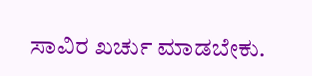ಸಾವಿರ ಖರ್ಚು ಮಾಡಬೇಕು.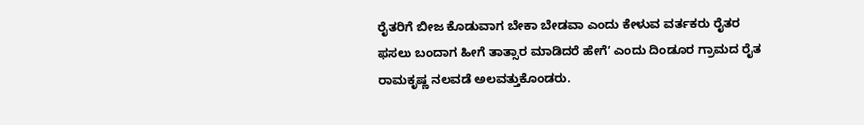ರೈತರಿಗೆ ಬೀಜ ಕೊಡುವಾಗ ಬೇಕಾ ಬೇಡವಾ ಎಂದು ಕೇಳುವ ವರ್ತಕರು ರೈತರ ಫಸಲು ಬಂದಾಗ ಹೀಗೆ ತಾತ್ಸಾರ ಮಾಡಿದರೆ ಹೇಗೆʼ ಎಂದು ದಿಂಡೂರ ಗ್ರಾಮದ ರೈತ ರಾಮಕೃಷ್ಣ ನಲವಡೆ ಅಲವತ್ತುಕೊಂಡರು.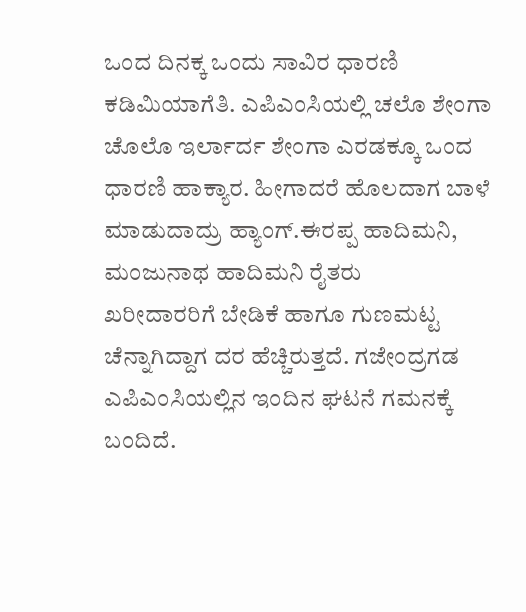ಒಂದ ದಿನಕ್ಕ ಒಂದು ಸಾವಿರ ಧಾರಣಿ ಕಡಿಮಿಯಾಗೆತಿ. ಎಪಿಎಂಸಿಯಲ್ಲಿ ಚಲೊ ಶೇಂಗಾ ಚೊಲೊ ಇರ್ಲಾರ್ದ ಶೇಂಗಾ ಎರಡಕ್ಕೂ ಒಂದ ಧಾರಣಿ ಹಾಕ್ಯಾರ. ಹೀಗಾದರೆ ಹೊಲದಾಗ ಬಾಳೆ ಮಾಡುದಾದ್ರು ಹ್ಯಾಂಗ್.ಈರಪ್ಪ ಹಾದಿಮನಿ, ಮಂಜುನಾಥ ಹಾದಿಮನಿ ರೈತರು
ಖರೀದಾರರಿಗೆ ಬೇಡಿಕೆ ಹಾಗೂ ಗುಣಮಟ್ಟ ಚೆನ್ನಾಗಿದ್ದಾಗ ದರ ಹೆಚ್ಚಿರುತ್ತದೆ. ಗಜೇಂದ್ರಗಡ ಎಪಿಎಂಸಿಯಲ್ಲಿನ ಇಂದಿನ ಘಟನೆ ಗಮನಕ್ಕೆ ಬಂದಿದೆ.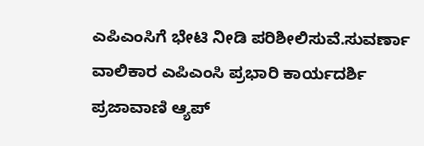ಎಪಿಎಂಸಿಗೆ ಭೇಟಿ ನೀಡಿ ಪರಿಶೀಲಿಸುವೆ.ಸುವರ್ಣಾ ವಾಲಿಕಾರ ಎಪಿಎಂಸಿ ಪ್ರಭಾರಿ ಕಾರ್ಯದರ್ಶಿ
ಪ್ರಜಾವಾಣಿ ಆ್ಯಪ್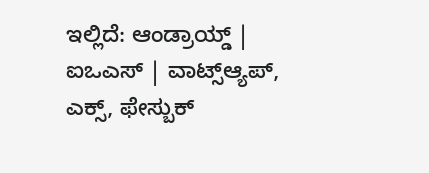ಇಲ್ಲಿದೆ: ಆಂಡ್ರಾಯ್ಡ್ | ಐಒಎಸ್ | ವಾಟ್ಸ್ಆ್ಯಪ್, ಎಕ್ಸ್, ಫೇಸ್ಬುಕ್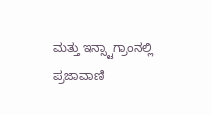ಮತ್ತು ಇನ್ಸ್ಟಾಗ್ರಾಂನಲ್ಲಿ ಪ್ರಜಾವಾಣಿ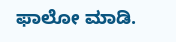ಫಾಲೋ ಮಾಡಿ.